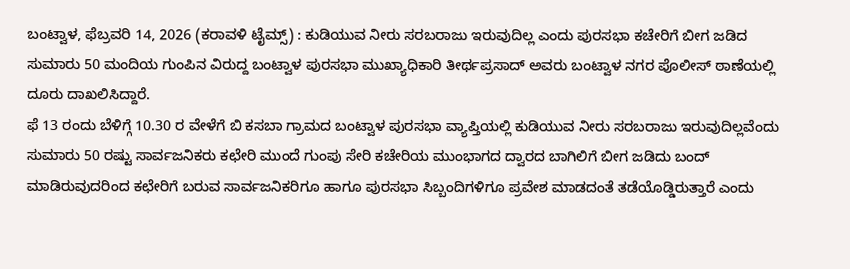ಬಂಟ್ವಾಳ, ಫೆಬ್ರವರಿ 14, 2026 (ಕರಾವಳಿ ಟೈಮ್ಸ್) : ಕುಡಿಯುವ ನೀರು ಸರಬರಾಜು ಇರುವುದಿಲ್ಲ ಎಂದು ಪುರಸಭಾ ಕಚೇರಿಗೆ ಬೀಗ ಜಡಿದ ಸುಮಾರು 50 ಮಂದಿಯ ಗುಂಪಿನ ವಿರುದ್ದ ಬಂಟ್ವಾಳ ಪುರಸಭಾ ಮುಖ್ಯಾಧಿಕಾರಿ ತೀರ್ಥಪ್ರಸಾದ್ ಅವರು ಬಂಟ್ವಾಳ ನಗರ ಪೊಲೀಸ್ ಠಾಣೆಯಲ್ಲಿ ದೂರು ದಾಖಲಿಸಿದ್ದಾರೆ.
ಫೆ 13 ರಂದು ಬೆಳಿಗ್ಗೆ 10.30 ರ ವೇಳೆಗೆ ಬಿ ಕಸಬಾ ಗ್ರಾಮದ ಬಂಟ್ವಾಳ ಪುರಸಭಾ ವ್ಯಾಪ್ತಿಯಲ್ಲಿ ಕುಡಿಯುವ ನೀರು ಸರಬರಾಜು ಇರುವುದಿಲ್ಲವೆಂದು ಸುಮಾರು 50 ರಷ್ಟು ಸಾರ್ವಜನಿಕರು ಕಛೇರಿ ಮುಂದೆ ಗುಂಪು ಸೇರಿ ಕಚೇರಿಯ ಮುಂಭಾಗದ ದ್ವಾರದ ಬಾಗಿಲಿಗೆ ಬೀಗ ಜಡಿದು ಬಂದ್ ಮಾಡಿರುವುದರಿಂದ ಕಛೇರಿಗೆ ಬರುವ ಸಾರ್ವಜನಿಕರಿಗೂ ಹಾಗೂ ಪುರಸಭಾ ಸಿಬ್ಬಂದಿಗಳಿಗೂ ಪ್ರವೇಶ ಮಾಡದಂತೆ ತಡೆಯೊಡ್ಡಿರುತ್ತಾರೆ ಎಂದು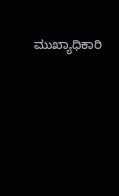ಮುಖ್ಯಾಧಿಕಾರಿ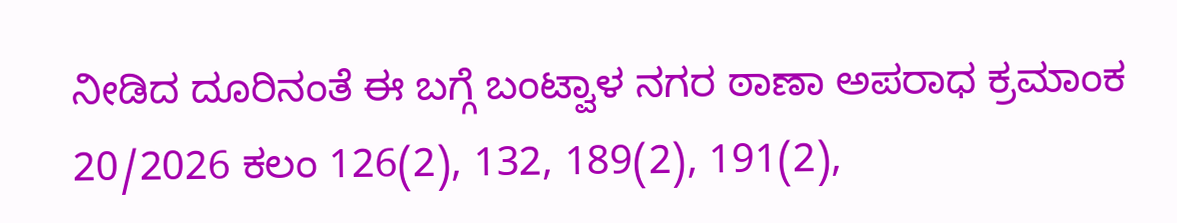ನೀಡಿದ ದೂರಿನಂತೆ ಈ ಬಗ್ಗೆ ಬಂಟ್ವಾಳ ನಗರ ಠಾಣಾ ಅಪರಾಧ ಕ್ರಮಾಂಕ 20/2026 ಕಲಂ 126(2), 132, 189(2), 191(2),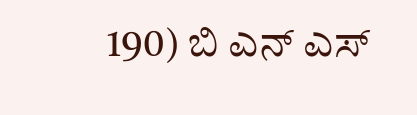190) ಬಿ ಎನ್ ಎಸ್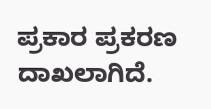ಪ್ರಕಾರ ಪ್ರಕರಣ ದಾಖಲಾಗಿದೆ.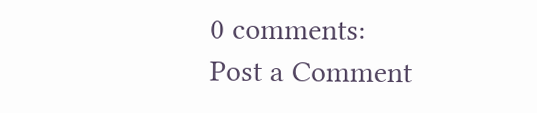0 comments:
Post a Comment